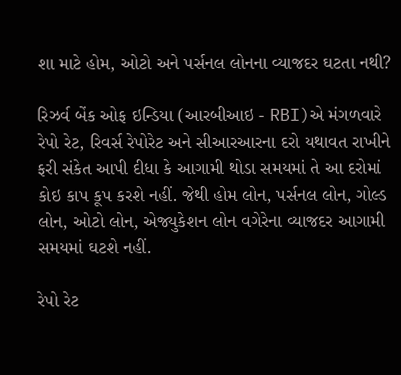શા માટે હોમ, ઓટો અને પર્સનલ લોનના વ્યાજદર ઘટતા નથી?

રિઝર્વ બેંક ઓફ ઇન્ડિયા (આરબીઆઇ - RBI)એ મંગળવારે રેપો રેટ, રિવર્સ રેપોરેટ અને સીઆરઆરના દરો યથાવત રાખીને ફરી સંકેત આપી દીધા કે આગામી થોડા સમયમાં તે આ દરોમાં કોઇ કાપ કૂપ કરશે નહીં. જેથી હોમ લોન, પર્સનલ લોન, ગોલ્ડ લોન, ઓટો લોન, એજ્યુકેશન લોન વગેરેના વ્યાજદર આગામી સમયમાં ઘટશે નહીં.

રેપો રેટ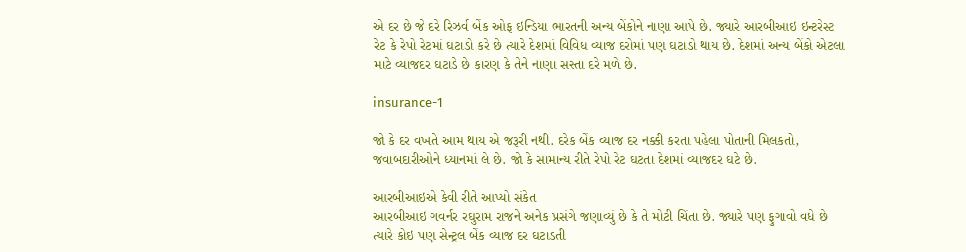એ દર છે જે દરે રિઝર્વ બેંક ઓફ ઇન્ડિયા ભારતની અન્ય બેંકોને નાણા આપે છે. જ્યારે આરબીઆઇ ઇન્ટરેસ્ટ રેટ કે રેપો રેટમાં ઘટાડો કરે છે ત્યારે દેશમાં વિવિધ વ્યાજ દરોમાં પણ ઘટાડો થાય છે. દેશમાં અન્ય બેંકો એટલા માટે વ્યાજદર ઘટાડે છે કારણ કે તેને નાણા સસ્તા દરે મળે છે.

insurance-1

જો કે દર વખતે આમ થાય એ જરૂરી નથી. દરેક બેંક વ્યાજ દર નક્કી કરતા પહેલા પોતાની મિલકતો, જવાબદારીઓને ધ્યાનમાં લે છે. જો કે સામાન્ય રીતે રેપો રેટ ઘટતા દેશમાં વ્યાજદર ઘટે છે.

આરબીઆઇએ કેવી રીતે આપ્યો સંકેત
આરબીઆઇ ગવર્નર રઘુરામ રાજને અનેક પ્રસંગે જણાવ્યું છે કે તે મોટી ચિંતા છે. જ્યારે પણ ફુગાવો વધે છે ત્યારે કોઇ પણ સેન્ટ્રલ બેંક વ્યાજ દર ઘટાડતી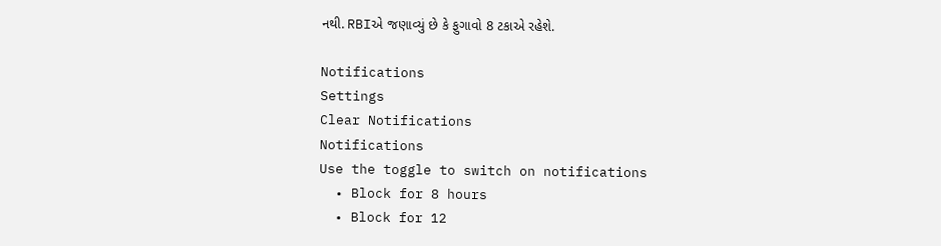નથી. RBIએ જણાવ્યું છે કે ફુગાવો 8 ટકાએ રહેશે.

Notifications
Settings
Clear Notifications
Notifications
Use the toggle to switch on notifications
  • Block for 8 hours
  • Block for 12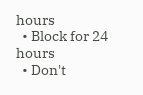hours
  • Block for 24 hours
  • Don't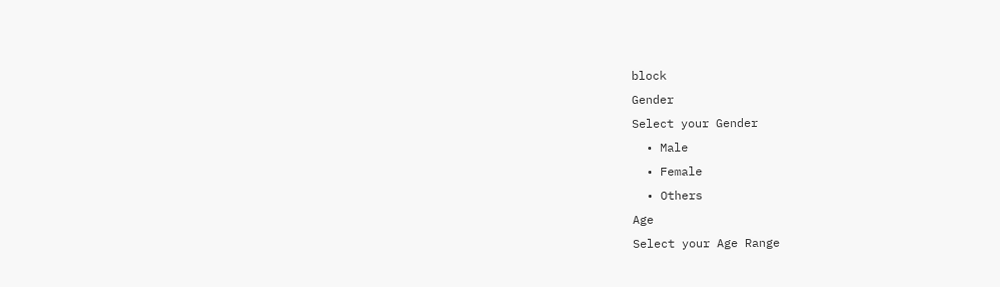block
Gender
Select your Gender
  • Male
  • Female
  • Others
Age
Select your Age Range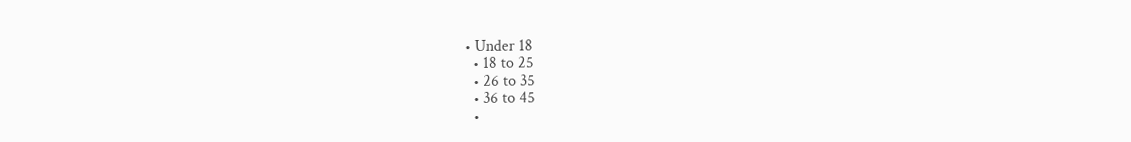• Under 18
  • 18 to 25
  • 26 to 35
  • 36 to 45
  •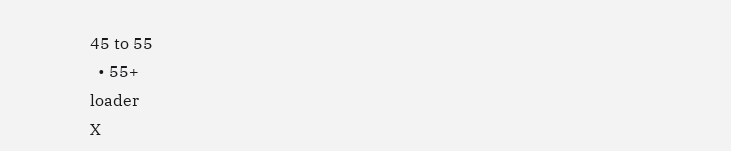45 to 55
  • 55+
loader
X